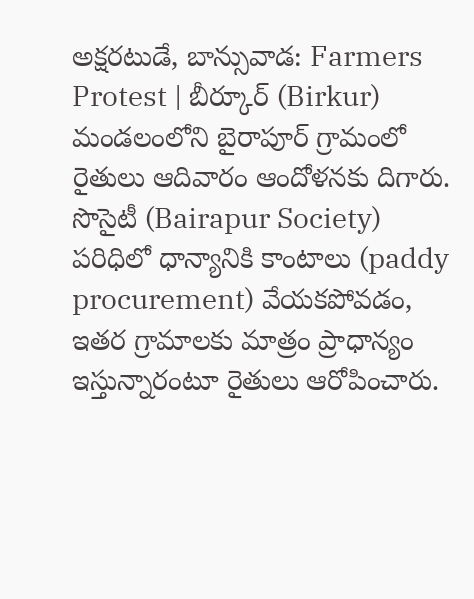అక్షరటుడే, బాన్సువాడ: Farmers Protest | బీర్కూర్ (Birkur) మండలంలోని బైరాపూర్ గ్రామంలో రైతులు ఆదివారం ఆందోళనకు దిగారు. సొసైటీ (Bairapur Society) పరిధిలో ధాన్యానికి కాంటాలు (paddy procurement) వేయకపోవడం, ఇతర గ్రామాలకు మాత్రం ప్రాధాన్యం ఇస్తున్నారంటూ రైతులు ఆరోపించారు.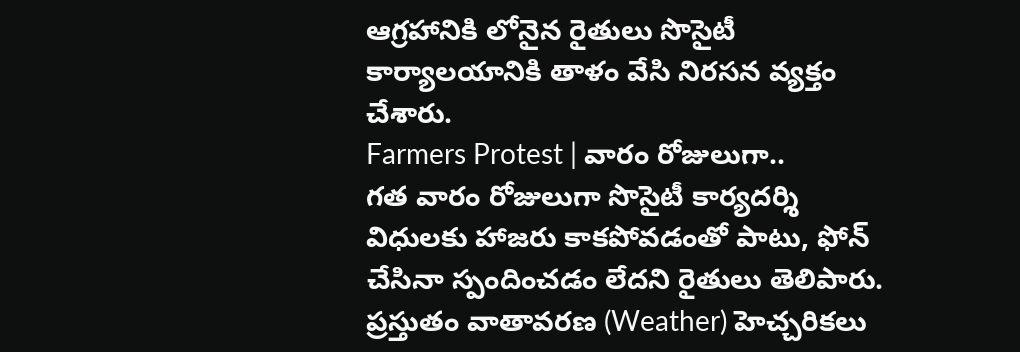ఆగ్రహానికి లోనైన రైతులు సొసైటీ కార్యాలయానికి తాళం వేసి నిరసన వ్యక్తం చేశారు.
Farmers Protest | వారం రోజులుగా..
గత వారం రోజులుగా సొసైటీ కార్యదర్శి విధులకు హాజరు కాకపోవడంతో పాటు, ఫోన్ చేసినా స్పందించడం లేదని రైతులు తెలిపారు. ప్రస్తుతం వాతావరణ (Weather) హెచ్చరికలు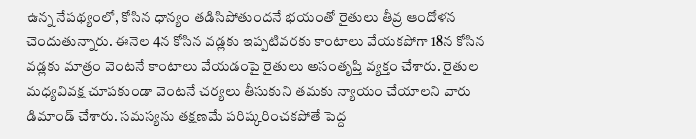ఉన్న నేపథ్యంలో, కోసిన ధాన్యం తడిసిపోతుందనే భయంతో రైతులు తీవ్ర ఆందోళన చెందుతున్నారు. ఈనెల 4న కోసిన వడ్లకు ఇప్పటివరకు కాంటాలు వేయకపోగా 18న కోసిన వడ్లకు మాత్రం వెంటనే కాంటాలు వేయడంపై రైతులు అసంతృప్తి వ్యక్తం చేశారు. రైతుల మధ్యవివక్ష చూపకుండా వెంటనే చర్యలు తీసుకుని తమకు న్యాయం చేయాలని వారు డిమాండ్ చేశారు. సమస్యను తక్షణమే పరిష్కరించకపోతే పెద్ద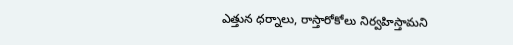ఎత్తున ధర్నాలు, రాస్తారోకోలు నిర్వహిస్తామని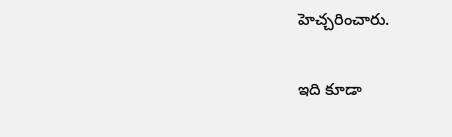హెచ్చరించారు.

ఇది కూడా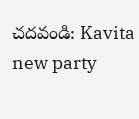చదవండి: Kavita new party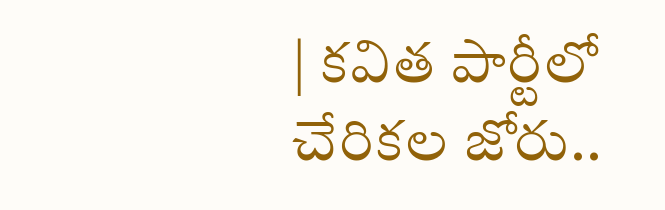| కవిత పార్టీలో చేరికల జోరు..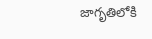జాగృతిలోకి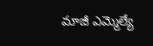మాజీ ఎమ్మెల్యే